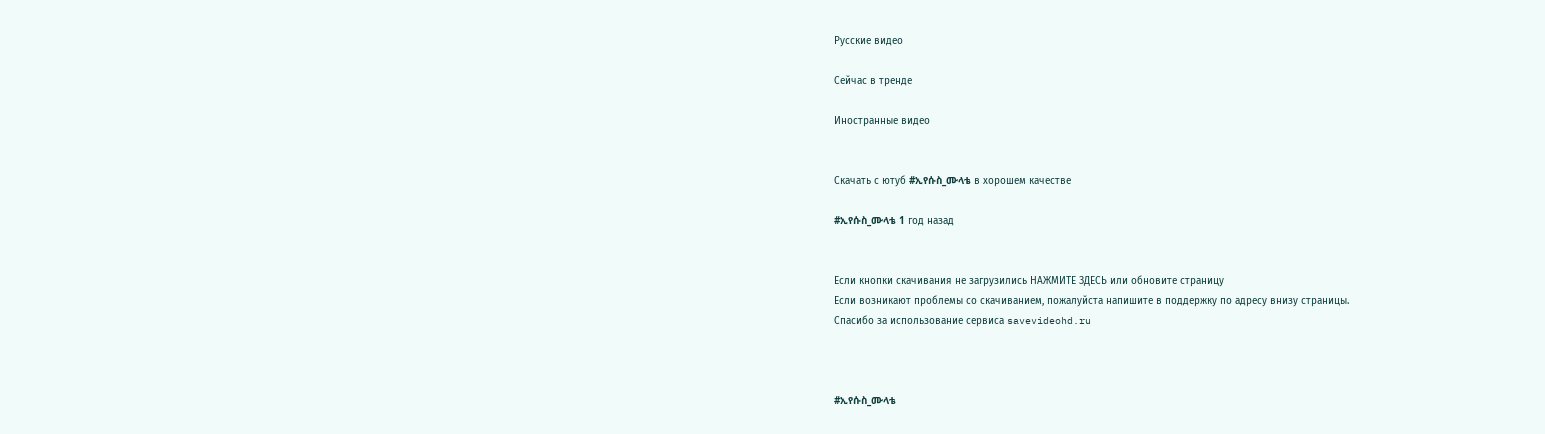Русские видео

Сейчас в тренде

Иностранные видео


Скачать с ютуб #ኢየሱስ_ሙላቴ в хорошем качестве

#ኢየሱስ_ሙላቴ 1 год назад


Если кнопки скачивания не загрузились НАЖМИТЕ ЗДЕСЬ или обновите страницу
Если возникают проблемы со скачиванием, пожалуйста напишите в поддержку по адресу внизу страницы.
Спасибо за использование сервиса savevideohd.ru



#ኢየሱስ_ሙላቴ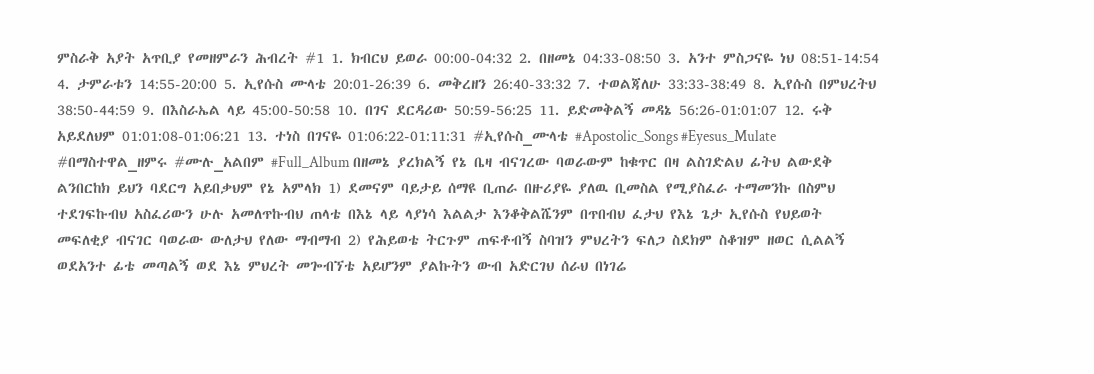ምስራቅ አያት አጥቢያ የመዘምራን ሕብረት #1 1. ክብርህ ይወራ 00:00-04:32 2. በዘመኔ 04:33-08:50 3. አንተ ምስጋናዬ ነህ 08:51-14:54 4. ታምራቱን 14:55-20:00 5. ኢየሱስ ሙላቴ 20:01-26:39 6. መቅረዘን 26:40-33:32 7. ተወልጃለሁ 33:33-38:49 8. ኢየሱስ በምህረትህ 38:50-44:59 9. በእስራኤል ላይ 45:00-50:58 10. በገና ደርዳሪው 50:59-56:25 11. ይድመቅልኝ መዳኔ 56:26-01:01:07 12. ሩቅ አይደለህም 01:01:08-01:06:21 13. ተነስ በገናዬ 01:06:22-01:11:31 #ኢየሱስ_ሙላቴ #Apostolic_Songs #Eyesus_Mulate #በማስተዋል_ዘምሩ #ሙሉ_አልበም #Full_Album በዘመኔ ያረክልኝ የኔ ቤዛ ብናገረው ባወራውም ከቁጥር በዛ ልስገድልህ ፊትህ ልውደቅ ልንበርከክ ይህን ባደርግ አይበቃህም የኔ አምላክ 1) ደመናም ባይታይ ሰማዩ ቢጠራ በዙሪያዬ ያለዉ ቢመስል የሚያስፈራ ተማመንኩ በስምህ ተደገፍኩብህ አስፈሪውን ሁሉ አመለጥኩብህ ጠላቴ በእኔ ላይ ላያነሳ እልልታ እንቆቅልሼንም በጥበብህ ፈታህ የእኔ ጌታ ኢየሱስ የህይወት መፍለቂያ ብናገር ባወራው ውለታህ የለው ማብማብ 2) የሕይወቴ ትርጉም ጠፍቶብኝ ስባዝን ምህረትን ፍለጋ ስደክም ስቆዝም ዘወር ሲልልኝ ወደአንተ ፊቴ መጣልኝ ወደ እኔ ምህረት መጐብኘቴ አይሆንም ያልኩትን ውብ አድርገህ ሰራህ በነገሬ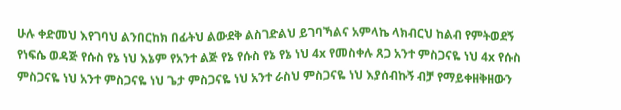ሁሉ ቀድመህ እየገባህ ልንበርከክ በፊትህ ልውደቅ ልስገድልህ ይገባኻልና አምላኬ ላክብርህ ከልብ የምትወደኝ የነፍሴ ወዳጅ የሱስ የኔ ነህ እኔም የአንተ ልጅ የኔ የሱስ የኔ የኔ ነህ 4x የመስቀሉ ጸጋ አንተ ምስጋናዬ ነህ 4x የሱስ ምስጋናዬ ነህ አንተ ምስጋናዬ ነህ ጌታ ምስጋናዬ ነህ አንተ ራስህ ምስጋናዬ ነህ እያሰብኩኝ ብቻ የማይቀዘቅዘውን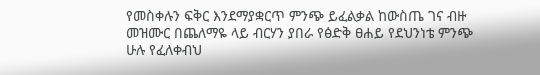የመስቀሉን ፍቅር እንደማያቋርጥ ምንጭ ይፈልቃል ከውስጤ ገና ብዙ መዝሙር በጨለማዬ ላይ ብርሃን ያበራ የፅድቅ ፀሐይ የደህንነቴ ምንጭ ሁሉ የፈለቀብህ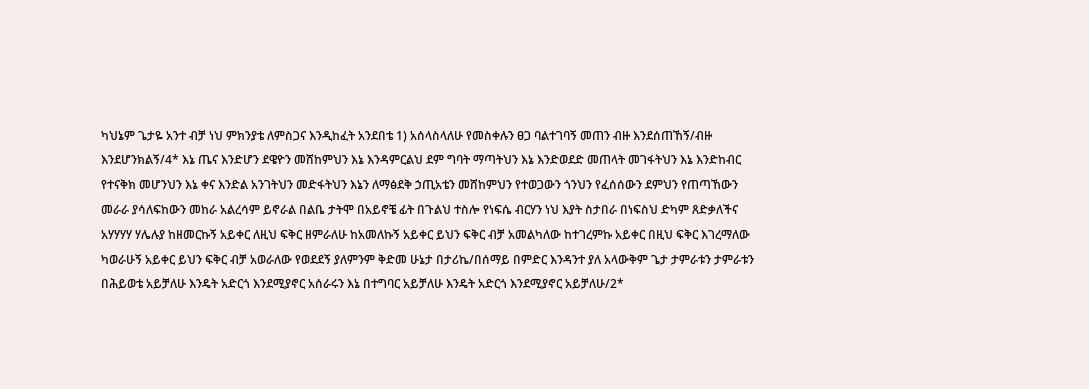ካህኔም ጌታዬ አንተ ብቻ ነህ ምክንያቴ ለምስጋና እንዲከፈት አንደበቴ 1) አሰላስላለሁ የመስቀሉን ፀጋ ባልተገባኝ መጠን ብዙ እንደሰጠኸኝ/ብዙ እንደሆንክልኝ/4* እኔ ጤና እንድሆን ደዌዮን መሸከምህን እኔ እንዳምርልህ ደም ግባት ማጣትህን እኔ እንድወደድ መጠላት መገፋትህን እኔ እንድከብር የተናቅክ መሆንህን እኔ ቀና እንድል አንገትህን መድፋትህን እኔን ለማፅደቅ ኃጢአቴን መሸከምህን የተወጋውን ጎንህን የፈሰሰውን ደምህን የጠጣኸውን መራራ ያሳለፍከውን መከራ አልረሳም ይኖራል በልቤ ታትሞ በአይኖቼ ፊት በጉልህ ተስሎ የነፍሴ ብርሃን ነህ እያት ስታበራ በነፍስህ ድካም ጸድቃለችና አሃሃሃሃ ሃሌሉያ ከዘመርኩኝ አይቀር ለዚህ ፍቅር ዘምራለሁ ከአመለኩኝ አይቀር ይህን ፍቅር ብቻ አመልካለው ከተገረምኩ አይቀር በዚህ ፍቅር እገረማለው ካወራሁኝ አይቀር ይህን ፍቅር ብቻ አወራለው የወደደኝ ያለምንም ቅድመ ሁኔታ በታሪኬ/በሰማይ በምድር እንዳንተ ያለ አላውቅም ጌታ ታምራቱን ታምራቱን በሕይወቴ አይቻለሁ እንዴት አድርጎ እንደሚያኖር አሰራሩን እኔ በተግባር አይቻለሁ እንዴት አድርጎ እንደሚያኖር አይቻለሁ/2*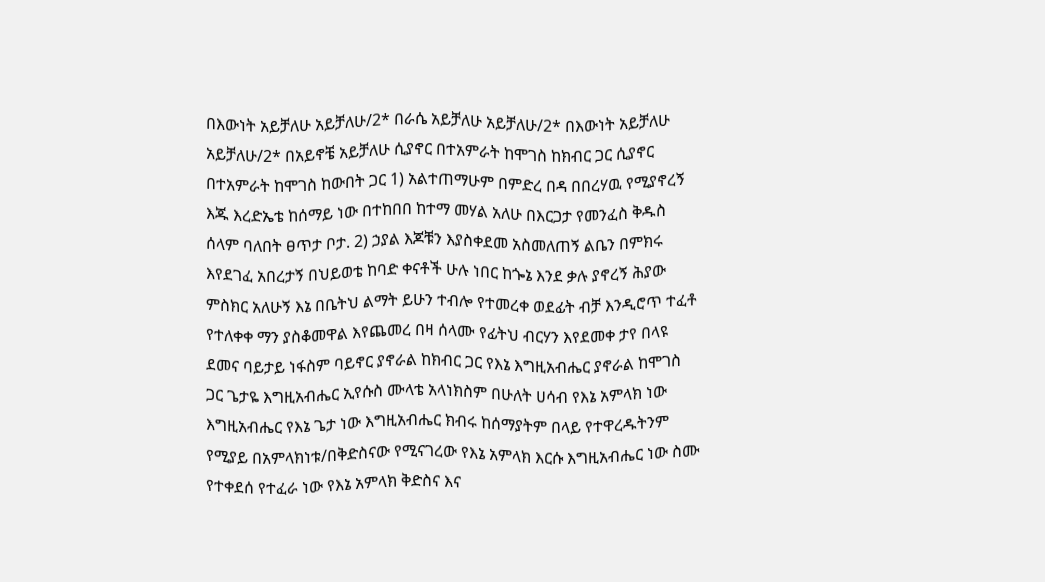በእውነት አይቻለሁ አይቻለሁ/2* በራሴ አይቻለሁ አይቻለሁ/2* በእውነት አይቻለሁ አይቻለሁ/2* በአይኖቼ አይቻለሁ ሲያኖር በተአምራት ከሞገስ ከክብር ጋር ሲያኖር በተአምራት ከሞገስ ከውበት ጋር 1) አልተጠማሁም በምድረ በዳ በበረሃዉ የሚያኖረኝ እጁ እረድኤቴ ከሰማይ ነው በተከበበ ከተማ መሃል አለሁ በእርጋታ የመንፈስ ቅዱስ ሰላም ባለበት ፀጥታ ቦታ. 2) ኃያል እጆቹን እያስቀደመ አስመለጠኝ ልቤን በምክሩ እየደገፈ አበረታኝ በህይወቴ ከባድ ቀናቶች ሁሉ ነበር ከጐኔ እንደ ቃሉ ያኖረኝ ሕያው ምስክር አለሁኝ እኔ በቤትህ ልማት ይሁን ተብሎ የተመረቀ ወደፊት ብቻ እንዲሮጥ ተፈቶ የተለቀቀ ማን ያስቆመዋል እየጨመረ በዛ ሰላሙ የፊትህ ብርሃን እየደመቀ ታየ በላዩ ደመና ባይታይ ነፋስም ባይኖር ያኖራል ከክብር ጋር የእኔ እግዚአብሔር ያኖራል ከሞገስ ጋር ጌታዬ እግዚአብሔር ኢየሱስ ሙላቴ አላነክስም በሁለት ሀሳብ የእኔ አምላክ ነው እግዚአብሔር የእኔ ጌታ ነው እግዚአብሔር ክብሩ ከሰማያትም በላይ የተዋረዱትንም የሚያይ በአምላክነቱ/በቅድስናው የሚናገረው የእኔ አምላክ እርሱ እግዚአብሔር ነው ስሙ የተቀደሰ የተፈራ ነው የእኔ አምላክ ቅድስና እና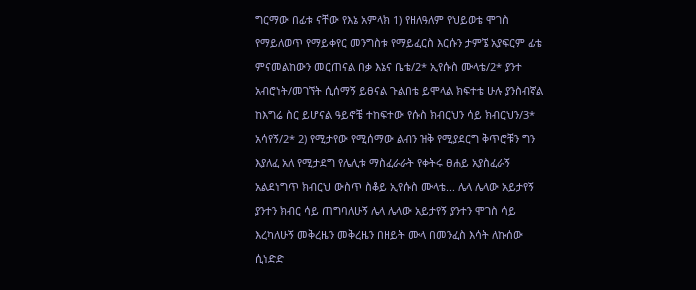ግርማው በፊቱ ናቸው የእኔ አምላክ 1) የዘለዓለም የህይወቴ ሞገስ የማይለወጥ የማይቀየር መንግስቱ የማይፈርስ እርሱን ታምኜ አያፍርም ፊቴ ምናመልከውን መርጠናል በቃ እኔና ቤቴ/2* ኢየሱስ ሙላቴ/2* ያንተ አብሮነት/መገኘት ሲሰማኝ ይፀናል ጉልበቴ ይሞላል ክፍተቴ ሁሉ ያንስብኛል ከእግሬ ስር ይሆናል ዓይኖቼ ተከፍተው የሱስ ክብርህን ሳይ ክብርህን/3* አሳየኝ/2* 2) የሚታየው የሚሰማው ልብን ዝቅ የሚያደርግ ቅጥሮቹን ግን እያለፈ አለ የሚታደግ የሌሊቱ ማስፈራራት የቀትሩ ፀሐይ አያስፈራኝ አልደነግጥ ክብርህ ውስጥ ስቆይ ኢየሱስ ሙላቴ... ሌላ ሌላው አይታየኝ ያንተን ክብር ሳይ ጠግባለሁኝ ሌላ ሌላው አይታየኝ ያንተን ሞገስ ሳይ እረካለሁኝ መቅረዜን መቅረዜን በዘይት ሙላ በመንፈስ እሳት ለኩሰው ሲነድድ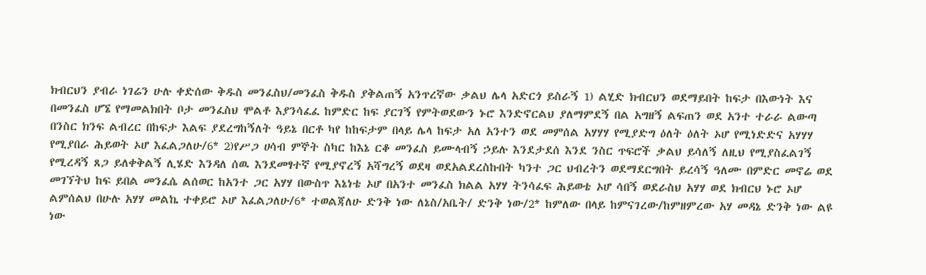ክብርህን ያብራ ነገሬን ሁሉ ቀድሰው ቅዱስ መንፈስህ/መንፈስ ቅዱስ ያቅልጠኝ አንጥረኛው ቃልህ ሌላ አድርጎ ይስራኝ 1) ልሂድ ክብርህን ወደማይበት ከፍታ በእውነት እና በመንፈስ ሆኜ የማመልክበት ቦታ መንፈስህ ሞልቶ እያንሳፈፈ ከምድር ከፍ ያርገኝ የምትወደውን ኑሮ እንድኖርልህ ያለማምደኝ በል አግዘኝ ልፍጠን ወደ አንተ ተራራ ልውጣ በንስር ክንፍ ልብረር በከፍታ እልፍ ያደረግከኝለት ዓይኔ በርቶ ካየ ከከፍታም በላይ ሌላ ከፍታ አለ አንተን ወደ መምሰል አሃሃሃ የሚያድግ ዕለት ዕለት ኦሆ የሚነድድና አሃሃሃ የሚያበራ ሕይወት ኦሆ እፈልጋለሁ/6* 2)የሥጋ ሀሳብ ምኞት ስካር ከእኔ ርቆ መንፈስ ይሙላብኝ ኃይሉ እንደታደሰ እንደ ንስር ጥፍሮች ቃልህ ይሳለኝ ለዚህ የሚያስፈልገኝ የሚረዳኝ ጸጋ ይለቀቅልኝ ሊሄድ እንዳለ ሰዉ እንደመፃተኛ የሚያኖረኝ አሻግረኝ ወደዛ ወደአልደረስኩበት ካንተ ጋር ህብረትን ወደማደርግበት ይረሳኝ ዓለሙ በምድር መኖሬ ወደ መገኘትህ ከፍ ይበል መንፈሴ ልሰወር ከአንተ ጋር አሃሃ በውስጥ እኔነቴ ኦሆ በአንተ መንፈስ ክልል አሃሃ ትንሳፈፍ ሕይወቴ ኦሆ ሳበኝ ወደራስህ አሃሃ ወደ ክብርህ ኑሮ ኦሆ ልምሰልህ በሁሉ አሃሃ መልኬ ተቀይሮ ኦሆ እፈልጋለሁ/6* ተወልጃለሁ ድንቅ ነው ለኔስ/አቤት/ ድንቅ ነው/2* ከምለው በላይ ከምናገረው/ከምዘምረው አሃ መዳኔ ድንቅ ነው ልዩ ነው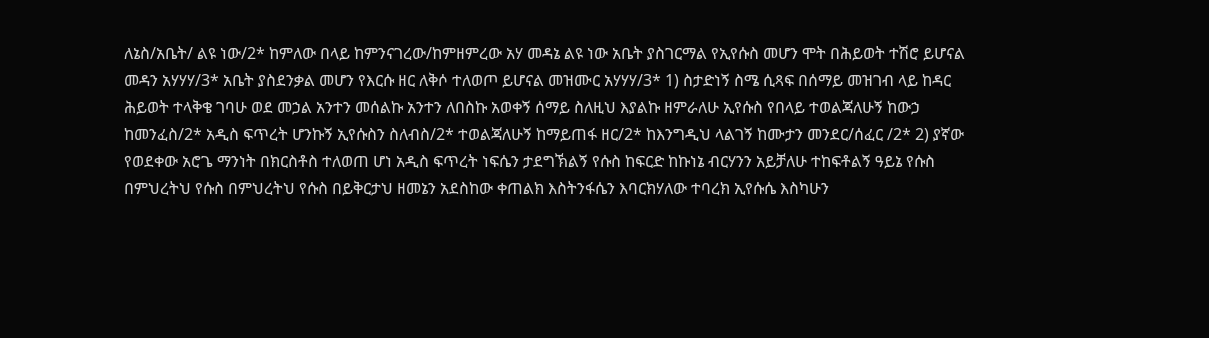ለኔስ/አቤት/ ልዩ ነው/2* ከምለው በላይ ከምንናገረው/ከምዘምረው አሃ መዳኔ ልዩ ነው አቤት ያስገርማል የኢየሱስ መሆን ሞት በሕይወት ተሽሮ ይሆናል መዳን አሃሃሃ/3* አቤት ያስደንቃል መሆን የእርሱ ዘር ለቅሶ ተለወጦ ይሆናል መዝሙር አሃሃሃ/3* 1) ስታድነኝ ስሜ ሲጻፍ በሰማይ መዝገብ ላይ ከዳር ሕይወት ተላቅቄ ገባሁ ወደ መኃል አንተን መሰልኩ አንተን ለበስኩ አወቀኝ ሰማይ ስለዚህ እያልኩ ዘምራለሁ ኢየሱስ የበላይ ተወልጃለሁኝ ከውኃ ከመንፈስ/2* አዲስ ፍጥረት ሆንኩኝ ኢየሱስን ስለብስ/2* ተወልጃለሁኝ ከማይጠፋ ዘር/2* ከእንግዲህ ላልገኝ ከሙታን መንደር/ሰፈር /2* 2) ያኛው የወደቀው አሮጌ ማንነት በክርስቶስ ተለወጠ ሆነ አዲስ ፍጥረት ነፍሴን ታደግኽልኝ የሱስ ከፍርድ ከኩነኔ ብርሃንን አይቻለሁ ተከፍቶልኝ ዓይኔ የሱስ በምህረትህ የሱስ በምህረትህ የሱስ በይቅርታህ ዘመኔን አደስከው ቀጠልክ እስትንፋሴን እባርክሃለው ተባረክ ኢየሱሴ እስካሁን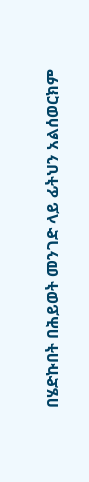በሄድኩበት በሕይወት መንገድ ላይ ፊትህን አልሰወርክም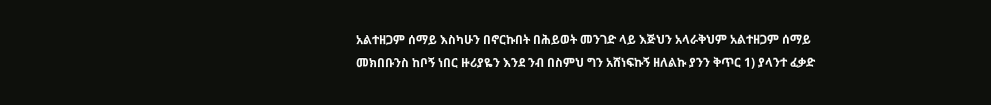አልተዘጋም ሰማይ እስካሁን በኖርኩበት በሕይወት መንገድ ላይ እጅህን አላራቅህም አልተዘጋም ሰማይ መክበቡንስ ከቦኝ ነበር ዙሪያዬን እንደ ንብ በስምህ ግን አሸነፍኩኝ ዘለልኩ ያንን ቅጥር 1) ያላንተ ፈቃድ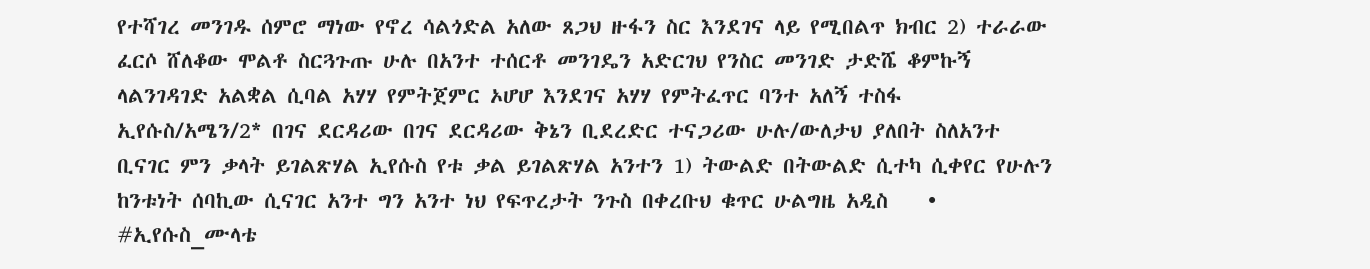የተሻገረ መንገዱ ሰምሮ ማነው የኖረ ሳልጎድል አለው ጸጋህ ዙፋን ስር እንደገና ላይ የሚበልጥ ክብር 2) ተራራው ፈርሶ ሸለቆው ሞልቶ ስርጓጉጡ ሁሉ በአንተ ተሰርቶ መንገዴን አድርገህ የንስር መንገድ ታድሼ ቆምኩኝ ላልንገዳገድ አልቋል ሲባል አሃሃ የምትጀምር ኦሆሆ እንደገና አሃሃ የምትፈጥር ባንተ አለኝ ተስፋ ኢየሱስ/አሜን/2* በገና ደርዳሪው በገና ደርዳሪው ቅኔን ቢደረድር ተናጋሪው ሁሉ/ውለታህ ያለበት ስለአንተ ቢናገር ምን ቃላት ይገልጽሃል ኢየሱስ የቱ ቃል ይገልጽሃል አንተን 1) ትውልድ በትውልድ ሲተካ ሲቀየር የሁሉን ከንቱነት ሰባኪው ሲናገር አንተ ግን አንተ ነህ የፍጥረታት ንጉስ በቀረቡህ ቁጥር ሁልግዜ አዲስ    • #ኢየሱስ_ሙላቴ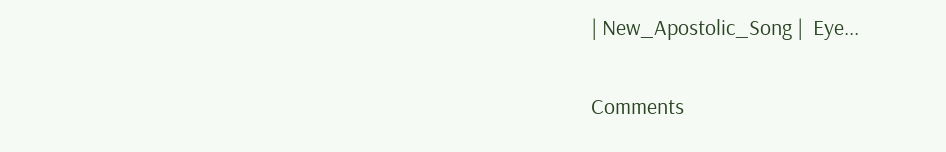| New_Apostolic_Song |  Eye...

Comments